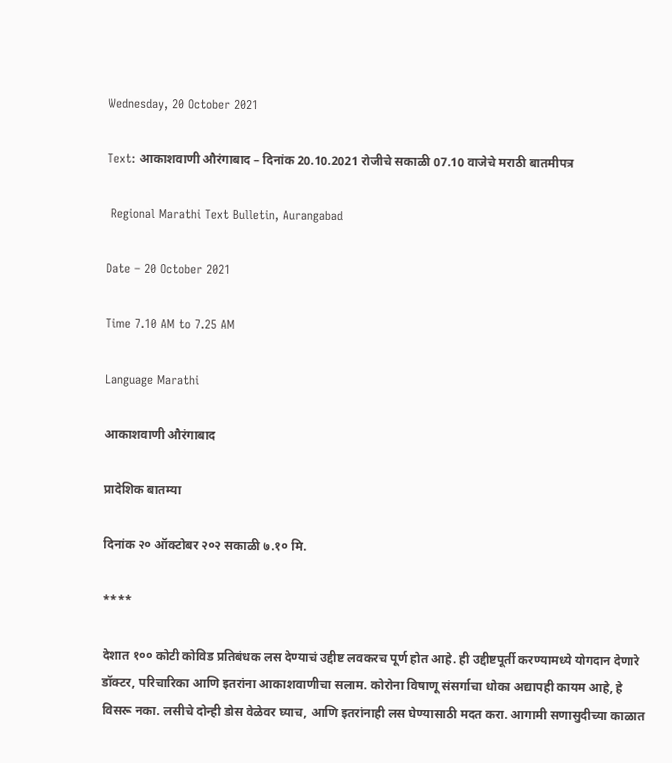Wednesday, 20 October 2021

Text: आकाशवाणी औरंगाबाद – दिनांक 20.10.2021 रोजीचे सकाळी 07.10 वाजेचे मराठी बातमीपत्र

 Regional Marathi Text Bulletin, Aurangabad

Date – 20 October 2021

Time 7.10 AM to 7.25 AM

Language Marathi

आकाशवाणी औरंगाबाद

प्रादेशिक बातम्या

दिनांक २० ऑक्टोबर २०२ सकाळी ७.१० मि.

****

देशात १०० कोटी कोविड प्रतिबंधक लस देण्याचं उद्दीष्ट लवकरच पूर्ण होत आहे. ही उद्दीष्टपूर्ती करण्यामध्ये योगदान देणारे डॉक्टर, परिचारिका आणि इतरांना आकाशवाणीचा सलाम. कोरोना विषाणू संसर्गाचा धोका अद्यापही कायम आहे, हे विसरू नका. लसीचे दोन्ही डोस वेळेवर घ्याच, आणि इतरांनाही लस घेण्यासाठी मदत करा. आगामी सणासुदीच्या काळात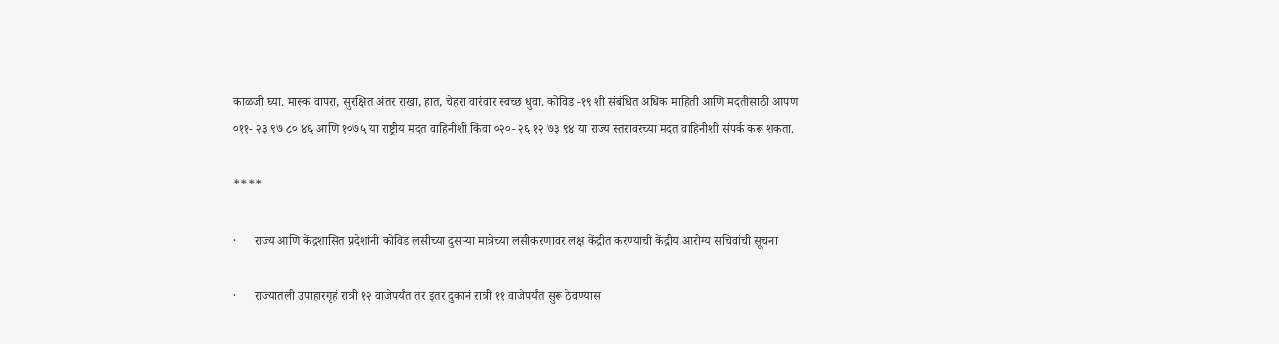काळजी घ्या. मास्क वापरा, सुरक्षित अंतर राखा, हात, चेहरा वारंवार स्वच्छ धुवा. कोविड -१९ शी संबंधित अधिक माहिती आणि मदतीसाठी आपण ०११- २३ ९७ ८० ४६ आणि १०७५ या राष्ट्रीय मदत वाहिनीशी किंवा ०२०- २६ १२ ७३ ९४ या राज्य स्तरावरच्या मदत वाहिनीशी संपर्क करू शकता.

****

·      राज्य आणि केंद्रशासित प्रदेशांनी कोविड लसीच्या दुसऱ्या मात्रेच्या लसीकरणावर लक्ष केंद्रीत करण्याची केंद्रीय आरोग्य सचिवांची सूचना

·      राज्यातली उपाहारगृहं रात्री १२ वाजेपर्यंत तर इतर दुकानं रात्री ११ वाजेपर्यंत सुरू ठेवण्यास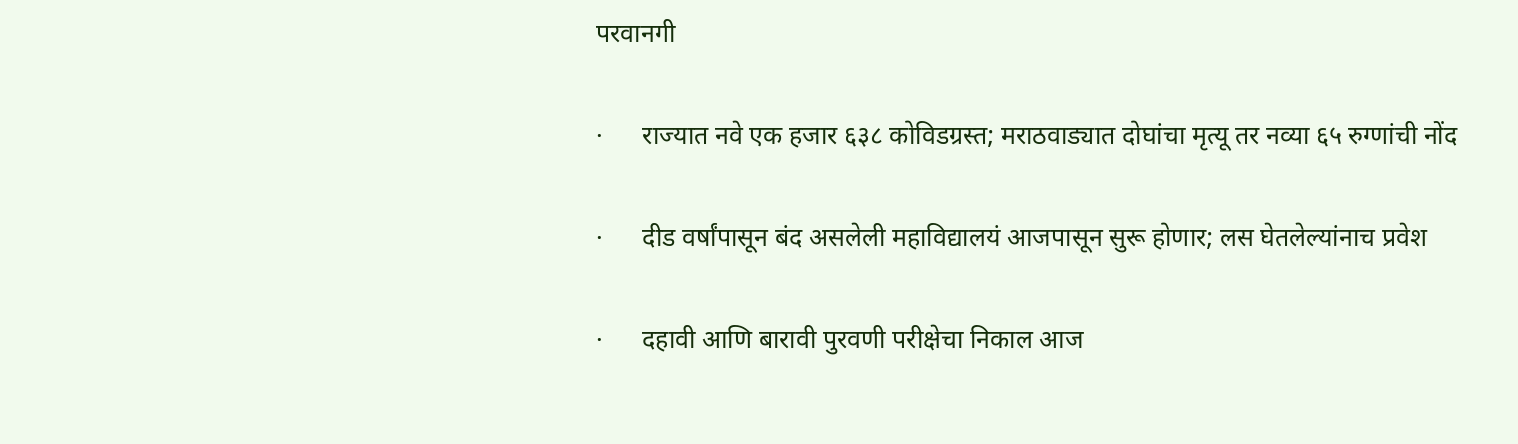परवानगी

·      राज्यात नवे एक हजार ६३८ कोविडग्रस्त; मराठवाड्यात दोघांचा मृत्यू तर नव्या ६५ रुग्णांची नोंद

·      दीड वर्षांपासून बंद असलेली महाविद्यालयं आजपासून सुरू होणार; लस घेतलेल्यांनाच प्रवेश

·      दहावी आणि बारावी पुरवणी परीक्षेचा निकाल आज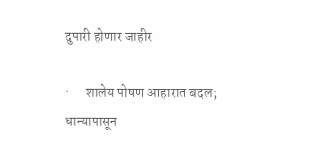दुपारी होणार जाहीर

·      शालेय पोषण आहारात बदल;  धान्यापासून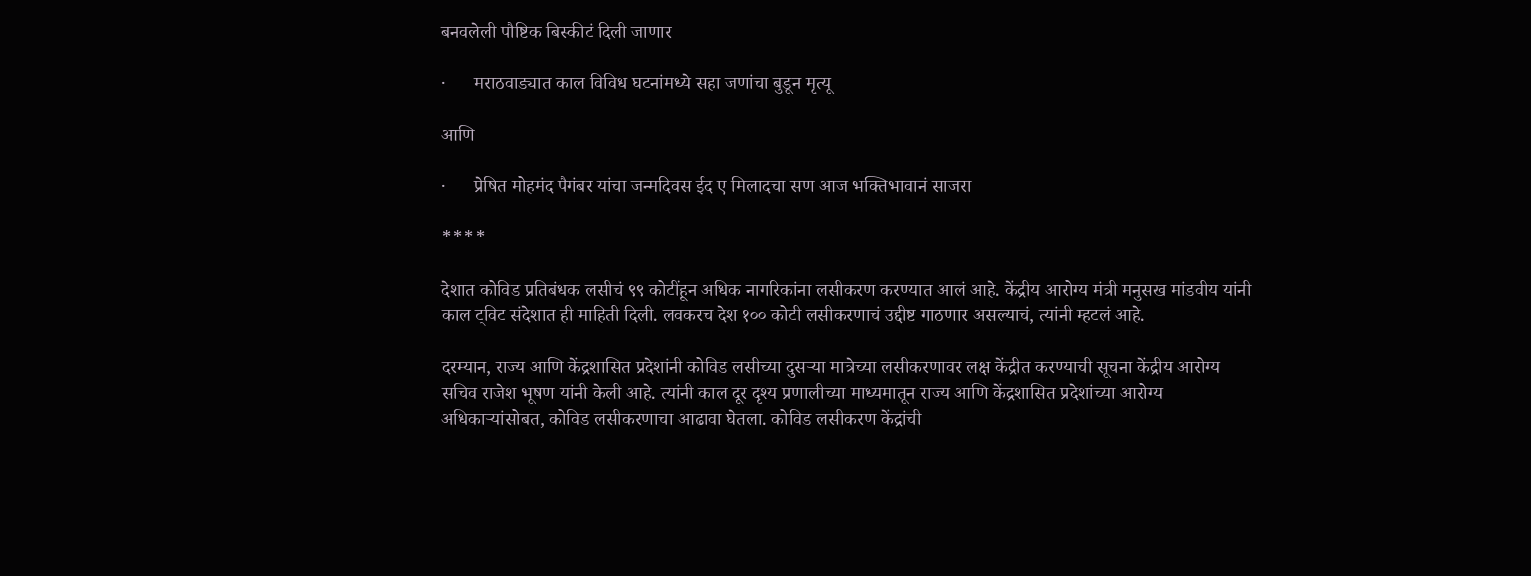बनवलेली पौष्टिक बिस्कीटं दिली जाणार

·      मराठवाड्यात काल विविध घटनांमध्ये सहा जणांचा बुडून मृत्यू

आणि

·      प्रेषित मोहमंद पैगंबर यांचा जन्मदिवस ईद ए मिलादचा सण आज भक्तिभावानं साजरा

****

देशात कोविड प्रतिबंधक लसीचं ९९ कोटींहून अधिक नागरिकांना लसीकरण करण्यात आलं आहे. केंद्रीय आरोग्य मंत्री मनुसख मांडवीय यांनी काल ट्विट संदेशात ही माहिती दिली. लवकरच देश १०० कोटी लसीकरणाचं उद्दीष्ट गाठणार असल्याचं, त्यांनी म्हटलं आहे.

दरम्यान, राज्य आणि केंद्रशासित प्रदेशांनी कोविड लसीच्या दुसऱ्या मात्रेच्या लसीकरणावर लक्ष केंद्रीत करण्याची सूचना केंद्रीय आरोग्य सचिव राजेश भूषण यांनी केली आहे. त्यांनी काल दूर दृश्य प्रणालीच्या माध्यमातून राज्य आणि केंद्रशासित प्रदेशांच्या आरोग्य अधिकाऱ्यांसोबत, कोविड लसीकरणाचा आढावा घेतला. कोविड लसीकरण केंद्रांची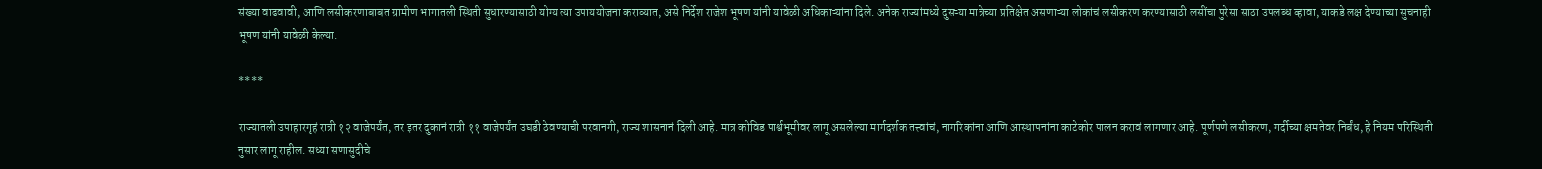संख्या वाढवावी, आणि लसीकरणाबाबत ग्रामीण भागातली स्थिती सुधारण्यासाठी योग्य त्या उपाययोजना कराव्यात, असे निर्देश राजेश भूषण यांनी यावेळी अधिकाऱ्यांना दिले. अनेक राज्यांमध्ये दुसऱ्या मात्रेच्या प्रतिक्षेत असणाऱ्या लोकांचं लसीकरण करण्यासाठी लसींचा पुरेसा साठा उपलब्ध व्हावा, याकडे लक्ष देण्याच्या सुचनाही भूषण यांनी यावेळी केल्या.

****

राज्यातली उपाहारगृहं रात्री १२ वाजेपर्यंत, तर इतर दुकानं रात्री ११ वाजेपर्यंत उघडी ठेवण्याची परवानगी, राज्य शासनानं दिली आहे. मात्र कोविड पार्श्वभूमीवर लागू असलेल्या मार्गदर्शक तत्त्वांचं, नागरिकांना आणि आस्थापनांना काटेकोर पालन करावं लागणार आहे. पूर्णपणे लसीकरण, गर्दीच्या क्षमतेवर निर्बंध, हे नियम परिस्थिती नुसार लागू राहील. सध्या सणासुदीचे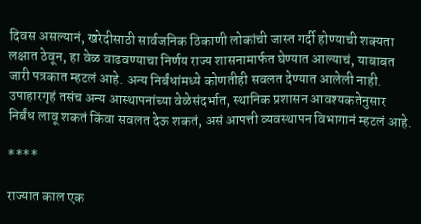दिवस असल्यानं, खरेदीसाठी सार्वजनिक ठिकाणी लोकांची जास्त गर्दी होण्याची शक्यता लक्षात ठेवून, हा वेळ वाढवण्याचा निर्णय राज्य शासनामार्फत घेण्यात आल्याचं, याबाबत जारी पत्रकात म्हटलं आहे. अन्य निर्बंधांमध्ये कोणतीही सवलत देण्यात आलेली नाही. उपाहारगृहं तसंच अन्य आस्थापनांच्या वेळेसंदर्भात, स्थानिक प्रशासन आवश्यकतेनुसार निर्बंध लावू शकतं किंवा सवलत देऊ शकतं, असं आपत्ती व्यवस्थापन विभागानं म्हटलं आहे.

****

राज्यात काल एक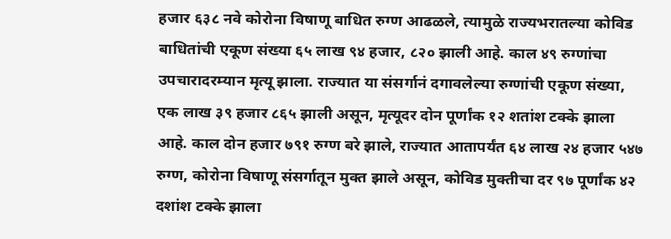हजार ६३८ नवे कोरोना विषाणू बाधित रुग्ण आढळले, त्यामुळे राज्यभरातल्या कोविड बाधितांची एकूण संख्या ६५ लाख ९४ हजार, ८२० झाली आहे. काल ४९ रुग्णांचा उपचारादरम्यान मृत्यू झाला. राज्यात या संसर्गानं दगावलेल्या रुग्णांची एकूण संख्या, एक लाख ३९ हजार ८६५ झाली असून, मृत्यूदर दोन पूर्णांक १२ शतांश टक्के झाला आहे. काल दोन हजार ७९१ रुग्ण बरे झाले, राज्यात आतापर्यंत ६४ लाख २४ हजार ५४७ रुग्ण, कोरोना विषाणू संसर्गातून मुक्त झाले असून, कोविड मुक्तीचा दर ९७ पूर्णांक ४२ दशांश टक्के झाला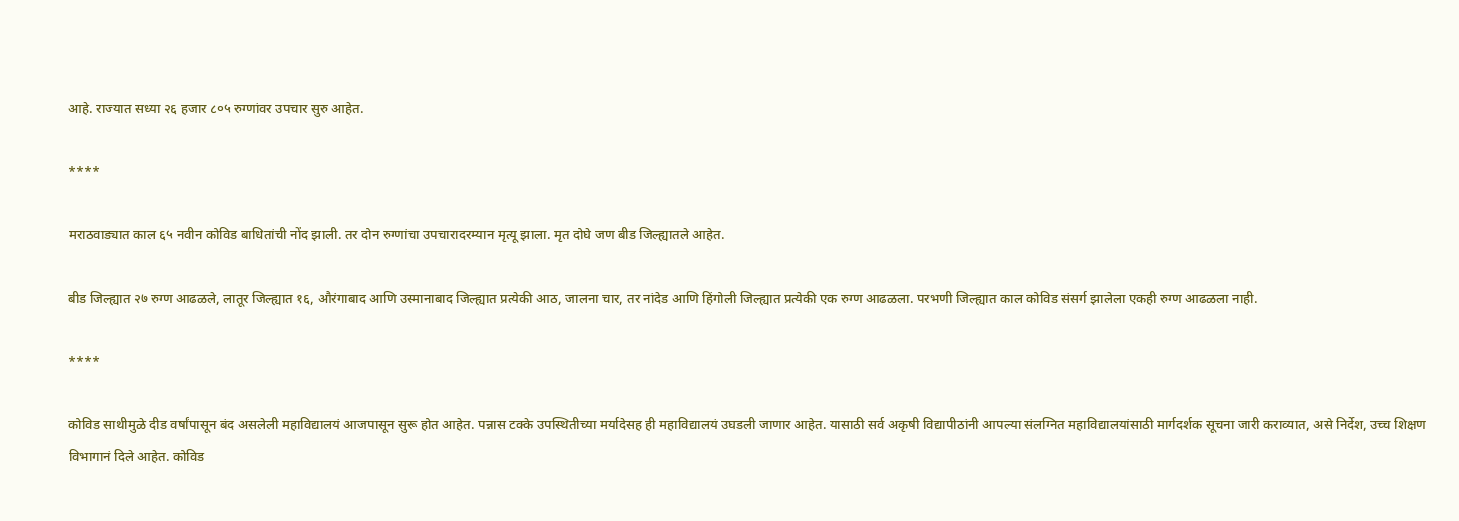आहे. राज्यात सध्या २६ हजार ८०५ रुग्णांवर उपचार सुरु आहेत.

****

मराठवाड्यात काल ६५ नवीन कोविड बाधितांची नोंद झाली. तर दोन रुग्णांचा उपचारादरम्यान मृत्यू झाला. मृत दोघे जण बीड जिल्ह्यातले आहेत.

बीड जिल्ह्यात २७ रुग्ण आढळले, लातूर जिल्ह्यात १६, औरंगाबाद आणि उस्मानाबाद जिल्ह्यात प्रत्येकी आठ, जालना चार, तर नांदेड आणि हिंगोली जिल्ह्यात प्रत्येकी एक रुग्ण आढळला. परभणी जिल्ह्यात काल कोविड संसर्ग झालेला एकही रुग्ण आढळला नाही.

****

कोविड साथीमुळे दीड वर्षांपासून बंद असलेली महाविद्यालयं आजपासून सुरू होत आहेत. पन्नास टक्के उपस्थितीच्या मर्यादेसह ही महाविद्यालयं उघडली जाणार आहेत. यासाठी सर्व अकृषी विद्यापीठांनी आपल्या संलग्नित महाविद्यालयांसाठी मार्गदर्शक सूचना जारी कराव्यात, असे निर्देश, उच्च शिक्षण विभागानं दिले आहेत. कोविड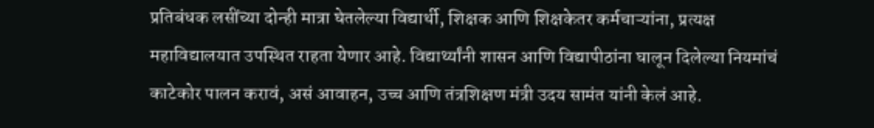प्रतिबंधक लसींच्या दोन्ही मात्रा घेतलेल्या विद्यार्थी, शिक्षक आणि शिक्षकेतर कर्मचाऱ्यांना, प्रत्यक्ष महाविद्यालयात उपस्थित राहता येणार आहे. विद्यार्थ्यांनी शासन आणि विद्यापीठांना घालून दिलेल्या नियमांचं काटेकोर पालन करावं, असं आवाहन, उच्च आणि तंत्रशिक्षण मंत्री उदय सामंत यांनी केलं आहे.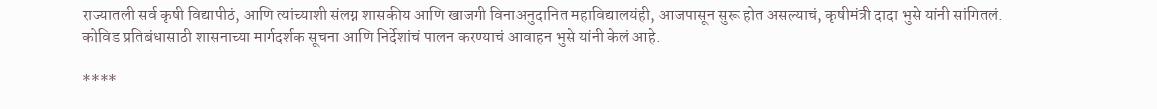राज्यातली सर्व कृषी विद्यापीठं, आणि त्यांच्याशी संलग्न शासकीय आणि खाजगी विनाअनुदानित महाविद्यालयंही, आजपासून सुरू होत असल्याचं, कृषीमंत्री दादा भुसे यांनी सांगितलं. कोविड प्रतिबंधासाठी शासनाच्या मार्गदर्शक सूचना आणि निर्देशांचं पालन करण्याचं आवाहन भुसे यांनी केलं आहे.

****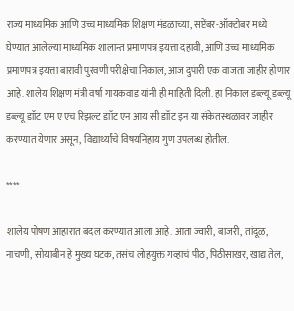राज्य माध्यमिक आणि उच्च माध्यमिक शिक्षण मंडळाच्या, सप्टेंबर-ऑक्टोबर मध्ये घेण्यात आलेल्या माध्यमिक शालान्त प्रमाणपत्र इयत्ता दहावी, आणि उच्च माध्यमिक प्रमाणपत्र इयत्ता बारावी पुरवणी परीक्षेचा निकाल, आज दुपारी एक वाजता जाहीर होणार आहे. शालेय शिक्षण मंत्री वर्षा गायकवाड यांनी ही माहिती दिली. हा निकाल डब्ल्यू डब्ल्यू डब्ल्यू डाॉट एम ए एच रिझल्ट डाॉट एन आय सी डाॉट इन या संकेतस्थळावर जाहीर करण्यात येणार असून, विद्यार्थ्यांचे विषयनिहाय गुण उपलब्ध होतील.

****

शालेय पोषण आहारात बदल करण्यात आला आहे. आता ज्वारी, बाजरी, तांदूळ, नाचणी, सोयाबीन हे मुख्य घटक, तसंच लोहयुक्त गव्हाचं पीठ, पिठीसाखर, खाद्य तेल,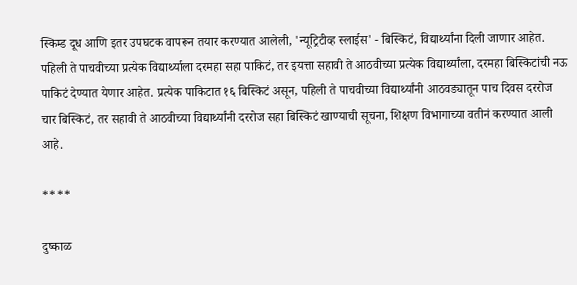स्किम्ड दूध आणि इतर उपघटक वापरून तयार करण्यात आलेली, 'न्यूट्रिटीव्ह स्लाईस' - बिस्किटं, विद्यार्थ्यांना दिली जाणार आहेत. पहिली ते पाचवीच्या प्रत्येक विद्यार्थ्याला दरमहा सहा पाकिटं, तर इयत्ता सहावी ते आठवीच्या प्रत्येक विद्यार्थ्यांला, दरमहा बिस्किटांची नऊ पाकिटं देण्यात येणार आहेत. प्रत्येक पाकिटात १६ बिस्किटं असून, पहिली ते पाचवीच्या विद्यार्थ्यांनी आठवड्यातून पाच दिवस दररोज चार बिस्किटं, तर सहावी ते आठवीच्या विद्यार्थ्यांनी दररोज सहा बिस्किटं खाण्याची सूचना, शिक्षण विभागाच्या वतीनं करण्यात आली आहे.

****

दुष्काळ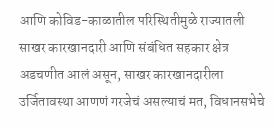आणि कोविड-काळातील परिस्थितीमुळे राज्यातली साखर कारखानदारी आणि संबंधित सहकार क्षेत्र अडचणीत आलं असून, साखर कारखानदारीला उर्जितावस्था आणणं गरजेचं असल्याचं मत, विधानसभेचे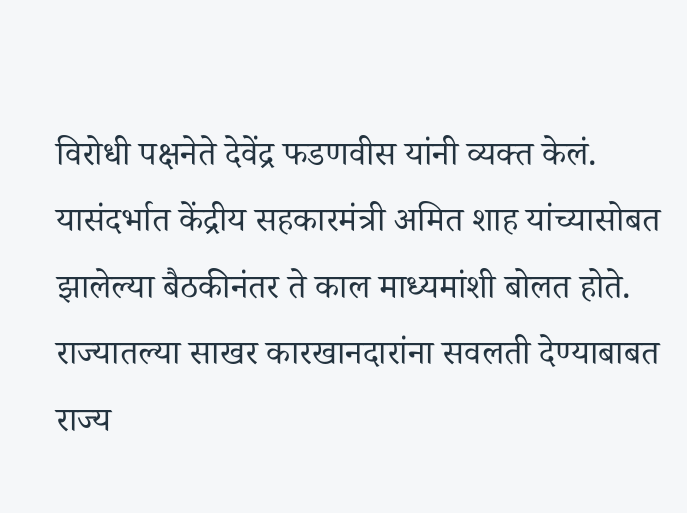विरोधी पक्षनेते देवेंद्र फडणवीस यांनी व्यक्त केलं. यासंदर्भात केंद्रीय सहकारमंत्री अमित शाह यांच्यासोबत झालेल्या बैठकीनंतर ते काल माध्यमांशी बोलत होते. राज्यातल्या साखर कारखानदारांना सवलती देण्याबाबत राज्य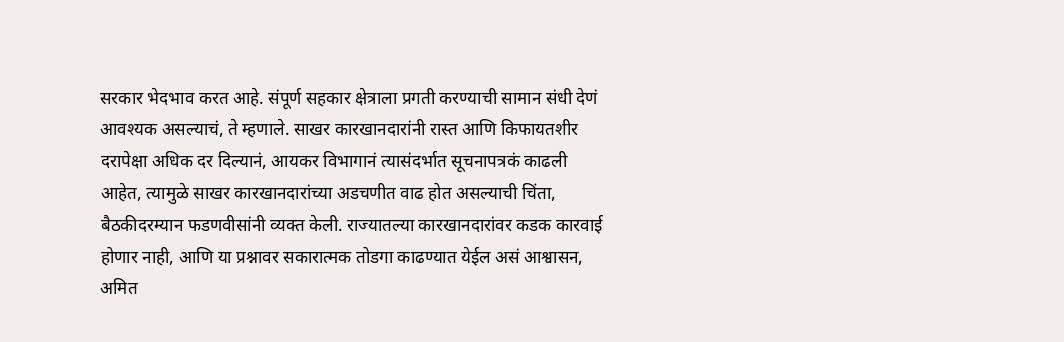सरकार भेदभाव करत आहे. संपूर्ण सहकार क्षेत्राला प्रगती करण्याची सामान संधी देणं आवश्यक असल्याचं, ते म्हणाले. साखर कारखानदारांनी रास्त आणि किफायतशीर दरापेक्षा अधिक दर दिल्यानं, आयकर विभागानं त्यासंदर्भात सूचनापत्रकं काढली आहेत, त्यामुळे साखर कारखानदारांच्या अडचणीत वाढ होत असल्याची चिंता, बैठकीदरम्यान फडणवीसांनी व्यक्त केली. राज्यातल्या कारखानदारांवर कडक कारवाई होणार नाही, आणि या प्रश्नावर सकारात्मक तोडगा काढण्यात येईल असं आश्वासन, अमित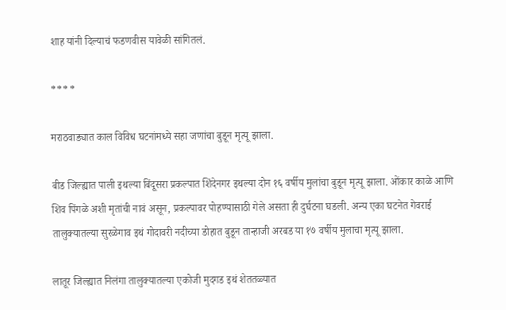शाह यांनी दिल्याचं फडणवीस यावेळी सांगितलं.

****

मराठवाड्यात काल विविध घटनांमध्ये सहा जणांचा बुडून मृत्यू झाला.

बीड जिल्ह्यात पाली इथल्या बिंदूसरा प्रकल्पात शिंदेनगर इथल्या दोन १६ वर्षीय मुलांचा बुडून मृत्यू झाला. ओंकार काळे आणि शिव पिंगळे अशी मृतांची नावं असून, प्रकल्पावर पोहण्यासाठी गेले असता ही दुर्घटना घडली. अन्य एका घटनेत गेवराई तालुक्यातल्या सुरळेगाव इथं गोदावरी नदीच्या डोहात बुडून तान्हाजी अरबड या १७ वर्षीय मुलाचा मृत्यू झाला.

लातूर जिल्ह्यात निलंगा तालुक्यातल्या एकोजी मुदगड इथं शेततळ्यात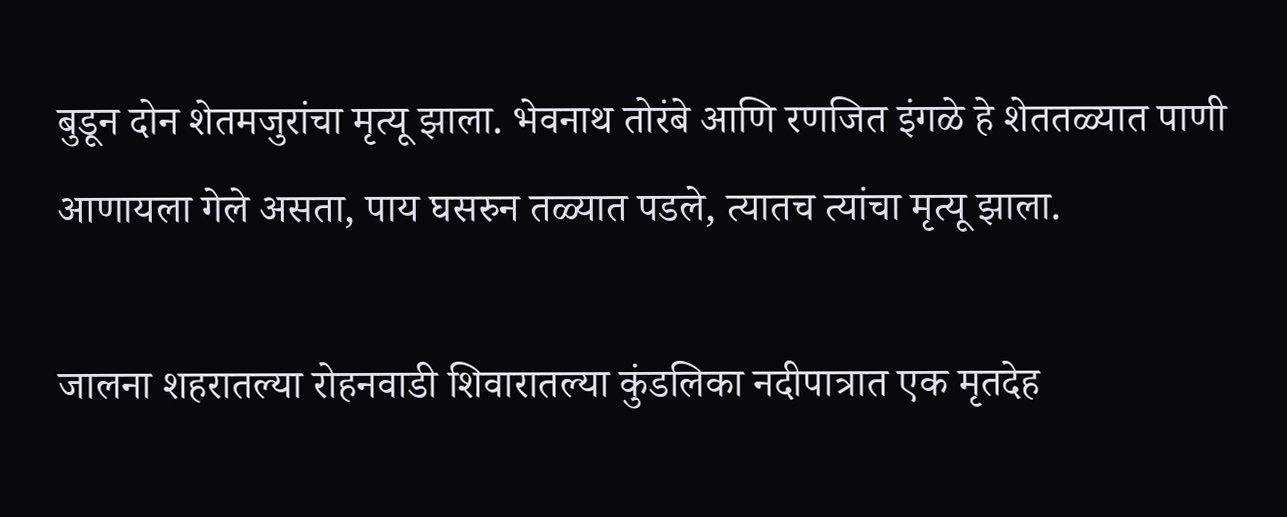बुडून दोन शेतमजुरांचा मृत्यू झाला. भेवनाथ तोरंबे आणि रणजित इंगळे हे शेततळ्यात पाणी आणायला गेले असता, पाय घसरुन तळ्यात पडले, त्यातच त्यांचा मृत्यू झाला.

जालना शहरातल्या रोहनवाडी शिवारातल्या कुंडलिका नदीपात्रात एक मृतदेह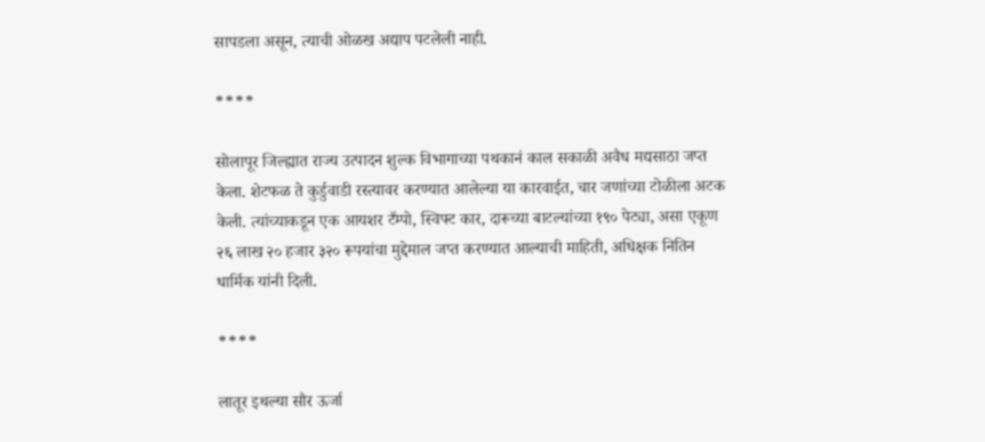सापडला असून, त्याची ओळख अद्याप पटलेली नाही.

****

सोलापूर जिल्ह्यात राज्य उत्पादन शुल्क विभागाच्या पथकानं काल सकाळी अवैध मद्यसाठा जप्त केला. शेटफळ ते कुर्डुवाडी रस्त्यावर करण्यात आलेल्या या कारवाईत, चार जणांच्या टोळीला अटक केली. त्यांच्याकडून एक आयशर टॕम्पो, स्विफ्ट कार, दारूच्या बाटल्यांच्या १९० पेट्या, असा एकूण २६ लाख २० हजार ३२० रूपयांचा मुद्देमाल जप्त करण्यात आल्याची माहिती, अधिक्षक नितिन धार्मिक यांनी दिली.

****

लातूर इथल्या सौर ऊर्जा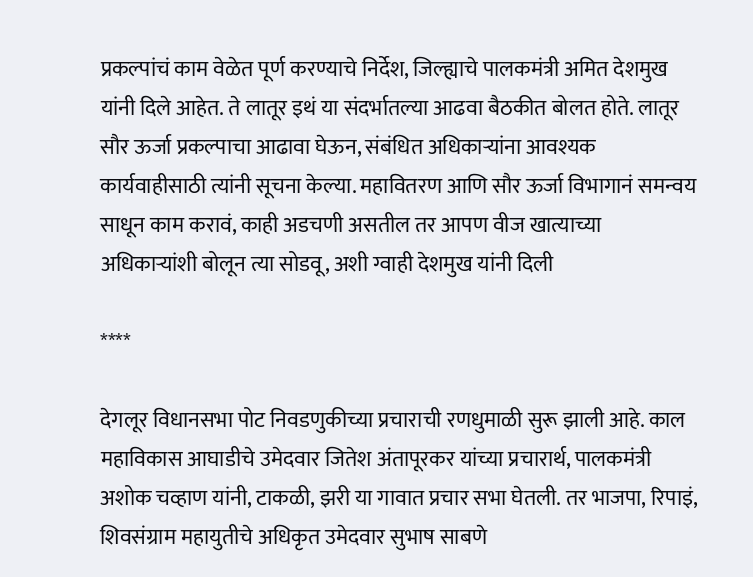प्रकल्पांचं काम वेळेत पूर्ण करण्याचे निर्देश, जिल्ह्याचे पालकमंत्री अमित देशमुख यांनी दिले आहेत. ते लातूर इथं या संदर्भातल्या आढवा बैठकीत बोलत होते. लातूर सौर ऊर्जा प्रकल्पाचा आढावा घेऊन, संबंधित अधिकाऱ्यांना आवश्यक कार्यवाहीसाठी त्यांनी सूचना केल्या. महावितरण आणि सौर ऊर्जा विभागानं समन्वय साधून काम करावं, काही अडचणी असतील तर आपण वीज खात्याच्या अधिकाऱ्यांशी बोलून त्या सोडवू, अशी ग्वाही देशमुख यांनी दिली

****

देगलूर विधानसभा पोट निवडणुकीच्या प्रचाराची रणधुमाळी सुरू झाली आहे. काल महाविकास आघाडीचे उमेदवार जितेश अंतापूरकर यांच्या प्रचारार्थ, पालकमंत्री अशोक चव्हाण यांनी, टाकळी, झरी या गावात प्रचार सभा घेतली. तर भाजपा, रिपाइं, शिवसंग्राम महायुतीचे अधिकृत उमेदवार सुभाष साबणे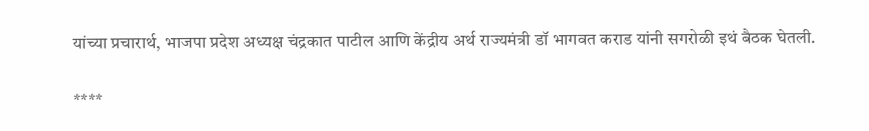यांच्या प्रचारार्थ, भाजपा प्रदेश अध्यक्ष चंद्रकात पाटील आणि केंद्रीय अर्थ राज्यमंत्री डॉ भागवत कराड यांनी सगरोळी इथं बैठक घेतली.

****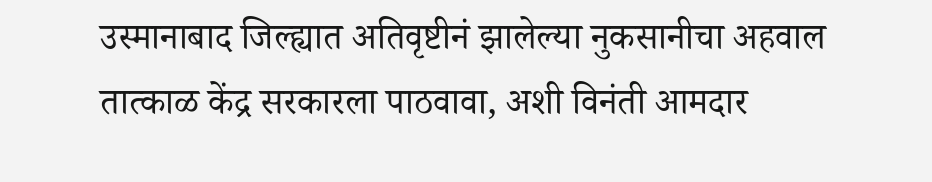उस्मानाबाद जिल्ह्यात अतिवृष्टीनं झालेल्या नुकसानीचा अहवाल तात्काळ केंद्र सरकारला पाठवावा, अशी विनंती आमदार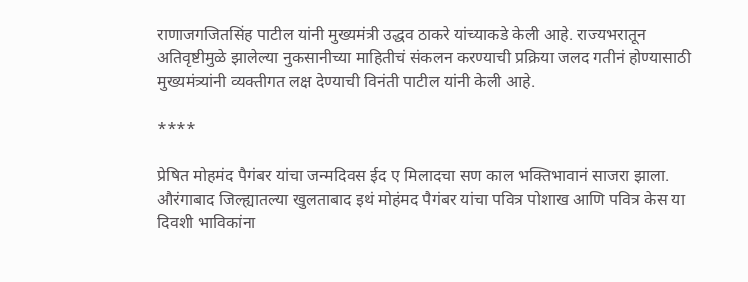राणाजगजितसिंह पाटील यांनी मुख्यमंत्री उद्धव ठाकरे यांच्याकडे केली आहे. राज्यभरातून अतिवृष्टीमुळे झालेल्या नुकसानीच्या माहितीचं संकलन करण्याची प्रक्रिया जलद गतीनं होण्यासाठी मुख्यमंत्र्यांनी व्यक्तीगत लक्ष देण्याची विनंती पाटील यांनी केली आहे.

****

प्रेषित मोहमंद पैगंबर यांचा जन्मदिवस ईद ए मिलादचा सण काल भक्तिभावानं साजरा झाला. औरंगाबाद जिल्ह्यातल्या खुलताबाद इथं मोहंमद पैगंबर यांचा पवित्र पोशाख आणि पवित्र केस या दिवशी भाविकांना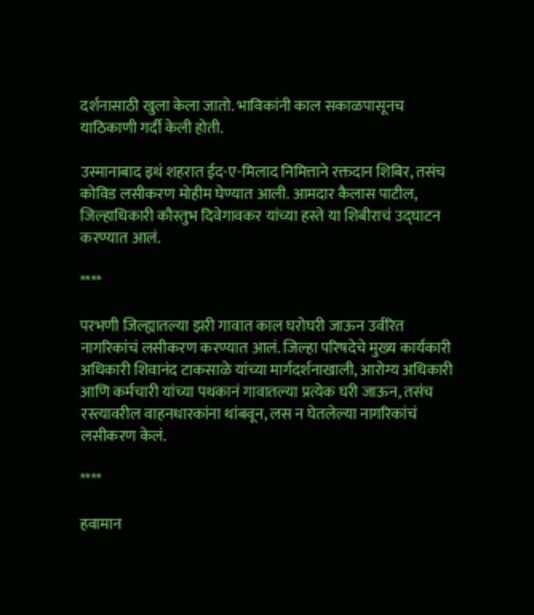दर्शनासाठी खुला केला जातो. भाविकांनी काल सकाळपासूनच याठिकाणी गर्दी केली होती.

उस्मानाबाद इथं शहरात ईद-ए-मिलाद निमित्ताने रक्तदान शिबिर, तसंच कोविड लसीकरण मोहीम घेण्यात आली. आमदार कैलास पाटील, जिल्हाधिकारी कौस्तुभ दिवेगावकर यांच्या हस्ते या शिबीराचं उद्घाटन करण्यात आलं.

****

परभणी जिल्ह्यातल्या झरी गावात काल घरोघरी जाऊन उर्वरित नागरिकांचं लसीकरण करण्यात आलं. जिल्हा परिषदेचे मुख्य कार्यकारी अधिकारी शिवानंद टाकसाळे यांच्या मार्गदर्शनाखाली, आरोग्य अधिकारी आणि कर्मचारी यांच्या पथकानं गावातल्या प्रत्येक घरी जाऊन, तसंच रस्त्यावरील वाहनधारकांना थांबवून, लस न घेतलेल्या नागरिकांचं लसीकरण केलं.

****

हवामान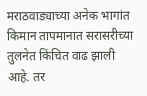मराठवाड्याच्या अनेक भागांत किमान तापमानात सरासरीच्या तुलनेत किंचित वाढ झाली आहे. तर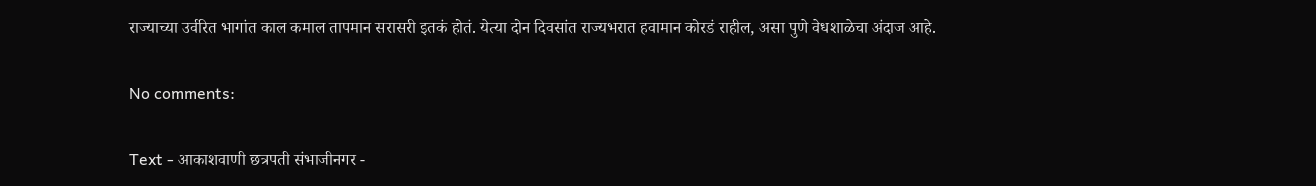राज्याच्या उर्वरित भागांत काल कमाल तापमान सरासरी इतकं होतं. येत्या दोन दिवसांत राज्यभरात हवामान कोरडं राहील, असा पुणे वेधशाळेचा अंदाज आहे.

No comments:

Text - आकाशवाणी छत्रपती संभाजीनगर -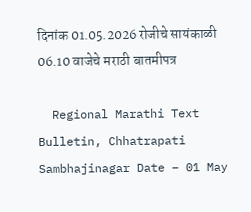दिनांक 01.05.2026 रोजीचे सायंकाळी 06.10 वाजेचे मराठी बातमीपत्र

  Regional Marathi Text Bulletin, Chhatrapati Sambhajinagar Date – 01 May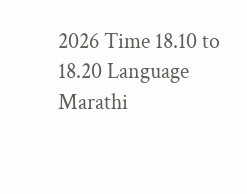2026 Time 18.10 to 18.20 Language Marathi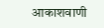आकाशवाणी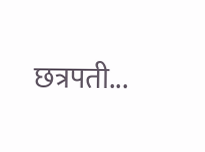छत्रपती...